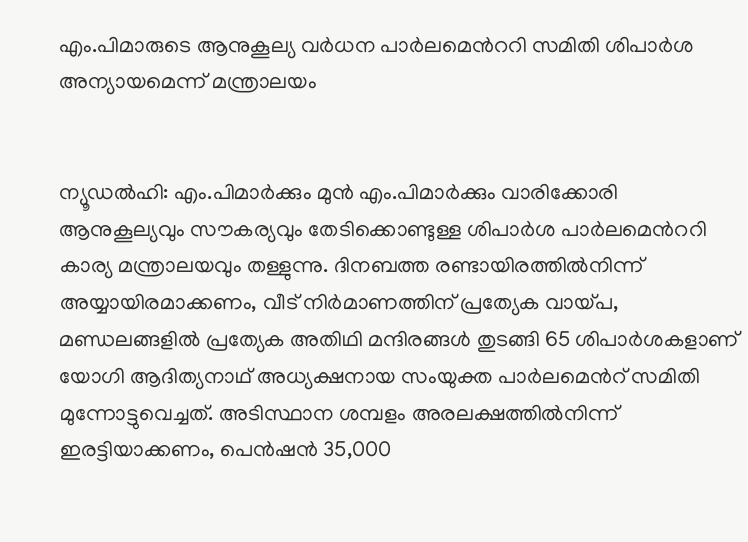എം.പിമാരുടെ ആനുകൂല്യ വര്‍ധന പാര്‍ലമെന്‍ററി സമിതി ശിപാര്‍ശ അന്യായമെന്ന് മന്ത്രാലയം


ന്യൂഡല്‍ഹി: എം.പിമാര്‍ക്കും മുന്‍ എം.പിമാര്‍ക്കും വാരിക്കോരി ആനുകൂല്യവും സൗകര്യവും തേടിക്കൊണ്ടുള്ള ശിപാര്‍ശ പാര്‍ലമെന്‍ററി കാര്യ മന്ത്രാലയവും തള്ളുന്നു. ദിനബത്ത രണ്ടായിരത്തില്‍നിന്ന് അയ്യായിരമാക്കണം, വീട് നിര്‍മാണത്തിന് പ്രത്യേക വായ്പ, മണ്ഡലങ്ങളില്‍ പ്രത്യേക അതിഥി മന്ദിരങ്ങള്‍ തുടങ്ങി 65 ശിപാര്‍ശകളാണ് യോഗി ആദിത്യനാഥ് അധ്യക്ഷനായ സംയുക്ത പാര്‍ലമെന്‍റ് സമിതി മുന്നോട്ടുവെച്ചത്. അടിസ്ഥാന ശമ്പളം അരലക്ഷത്തില്‍നിന്ന് ഇരട്ടിയാക്കണം, പെന്‍ഷന്‍ 35,000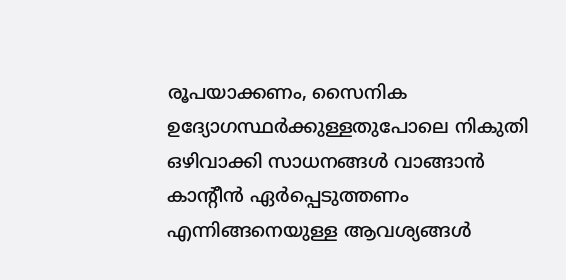രൂപയാക്കണം, സൈനിക ഉദ്യോഗസ്ഥര്‍ക്കുള്ളതുപോലെ നികുതി ഒഴിവാക്കി സാധനങ്ങള്‍ വാങ്ങാന്‍ കാന്‍റീന്‍ ഏര്‍പ്പെടുത്തണം എന്നിങ്ങനെയുള്ള ആവശ്യങ്ങള്‍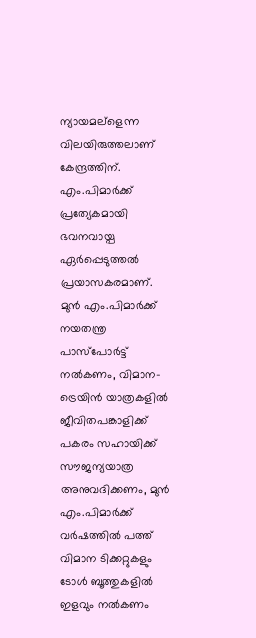ന്യായമല്ളെന്ന വിലയിരുത്തലാണ് കേന്ദ്രത്തിന്. എം.പിമാര്‍ക്ക് പ്രത്യേകമായി ഭവനവായ്പ ഏര്‍പ്പെടുത്തല്‍ പ്രയാസകരമാണ്.
മുന്‍ എം.പിമാര്‍ക്ക് നയതന്ത്ര പാസ്പോര്‍ട്ട് നല്‍കണം, വിമാന-ട്രെയിന്‍ യാത്രകളില്‍ ജീവിതപങ്കാളിക്ക് പകരം സഹായിക്ക് സൗജന്യയാത്ര അനുവദിക്കണം, മുന്‍ എം.പിമാര്‍ക്ക് വര്‍ഷത്തില്‍ പത്ത് വിമാന ടിക്കറ്റുകളും ടോള്‍ ബൂത്തുകളില്‍ ഇളവും നല്‍കണം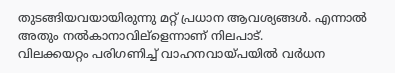തുടങ്ങിയവയായിരുന്നു മറ്റ് പ്രധാന ആവശ്യങ്ങള്‍. എന്നാല്‍ അതും നല്‍കാനാവില്ളെന്നാണ് നിലപാട്.
വിലക്കയറ്റം പരിഗണിച്ച് വാഹനവായ്പയില്‍ വര്‍ധന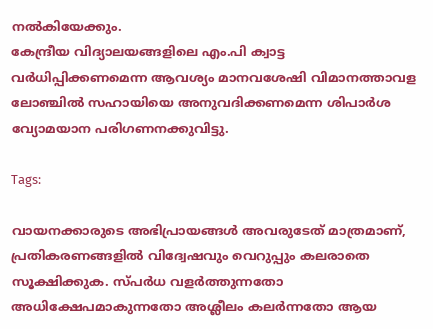നല്‍കിയേക്കും.
കേന്ദ്രീയ വിദ്യാലയങ്ങളിലെ എം.പി ക്വാട്ട വര്‍ധിപ്പിക്കണമെന്ന ആവശ്യം മാനവശേഷി വിമാനത്താവള ലോഞ്ചില്‍ സഹായിയെ അനുവദിക്കണമെന്ന ശിപാര്‍ശ വ്യോമയാന പരിഗണനക്കുവിട്ടു.

Tags:

വായനക്കാരുടെ അഭിപ്രായങ്ങള്‍ അവരുടേത് മാത്രമാണ്, പ്രതികരണങ്ങളിൽ വിദ്വേഷവും വെറുപ്പും കലരാതെ സൂക്ഷിക്കുക. സ്പർധ വളർത്തുന്നതോ അധിക്ഷേപമാകുന്നതോ അശ്ലീലം കലർന്നതോ ആയ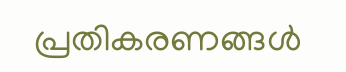പ്രതികരണങ്ങൾ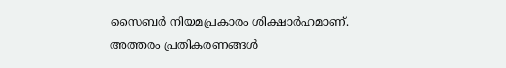സൈബർ നിയമപ്രകാരം ശിക്ഷാർഹമാണ്. അത്തരം പ്രതികരണങ്ങൾ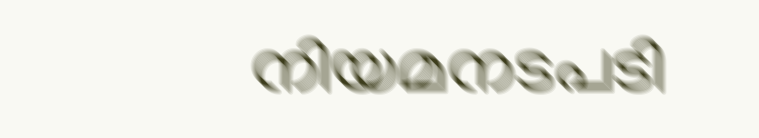നിയമനടപടി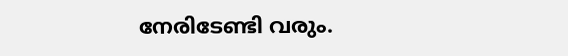നേരിടേണ്ടി വരും.